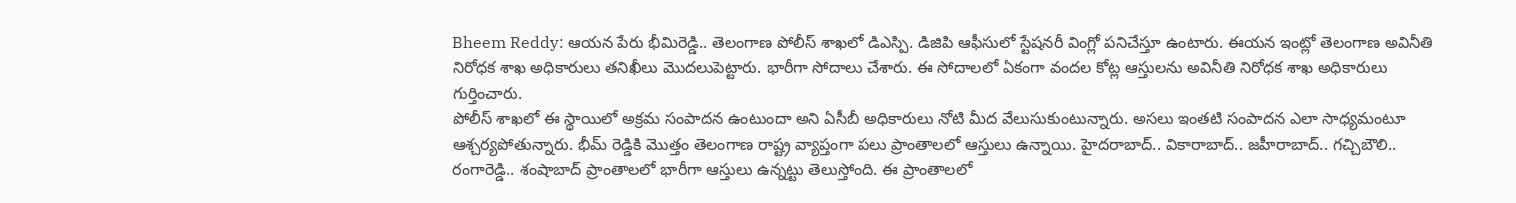Bheem Reddy: ఆయన పేరు భీమిరెడ్డి.. తెలంగాణ పోలీస్ శాఖలో డిఎస్పి. డిజిపి ఆఫీసులో స్టేషనరీ వింగ్లో పనిచేస్తూ ఉంటారు. ఈయన ఇంట్లో తెలంగాణ అవినీతి నిరోధక శాఖ అధికారులు తనిఖీలు మొదలుపెట్టారు. భారీగా సోదాలు చేశారు. ఈ సోదాలలో ఏకంగా వందల కోట్ల ఆస్తులను అవినీతి నిరోధక శాఖ అధికారులు గుర్తించారు.
పోలీస్ శాఖలో ఈ స్థాయిలో అక్రమ సంపాదన ఉంటుందా అని ఏసీబీ అధికారులు నోటి మీద వేలుసుకుంటున్నారు. అసలు ఇంతటి సంపాదన ఎలా సాధ్యమంటూ ఆశ్చర్యపోతున్నారు. భీమ్ రెడ్డికి మొత్తం తెలంగాణ రాష్ట్ర వ్యాప్తంగా పలు ప్రాంతాలలో ఆస్తులు ఉన్నాయి. హైదరాబాద్.. వికారాబాద్.. జహీరాబాద్.. గచ్చిబౌలి.. రంగారెడ్డి.. శంషాబాద్ ప్రాంతాలలో భారీగా ఆస్తులు ఉన్నట్టు తెలుస్తోంది. ఈ ప్రాంతాలలో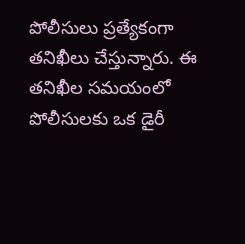పోలీసులు ప్రత్యేకంగా తనిఖీలు చేస్తున్నారు. ఈ తనిఖీల సమయంలో పోలీసులకు ఒక డైరీ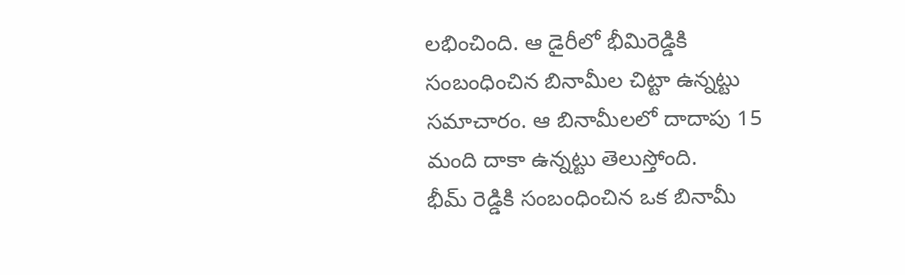లభించింది. ఆ డైరీలో భీమిరెడ్డికి సంబంధించిన బినామీల చిట్టా ఉన్నట్టు సమాచారం. ఆ బినామీలలో దాదాపు 15 మంది దాకా ఉన్నట్టు తెలుస్తోంది.
భీమ్ రెడ్డికి సంబంధించిన ఒక బినామీ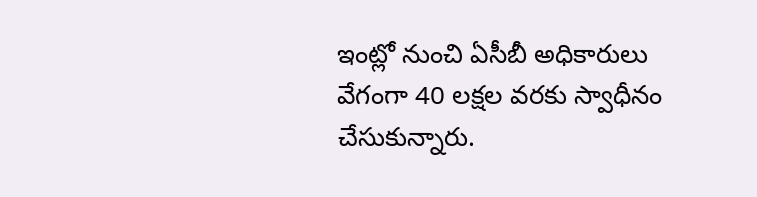ఇంట్లో నుంచి ఏసీబీ అధికారులు వేగంగా 40 లక్షల వరకు స్వాధీనం చేసుకున్నారు.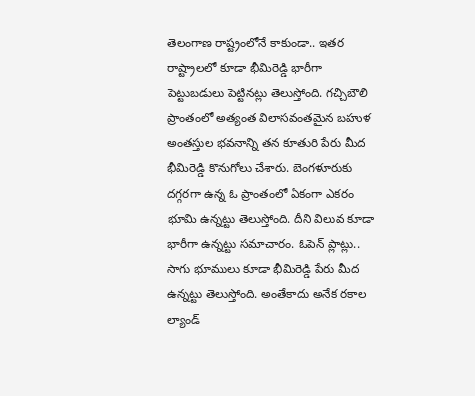తెలంగాణ రాష్ట్రంలోనే కాకుండా.. ఇతర రాష్ట్రాలలో కూడా భీమిరెడ్డి భారీగా పెట్టుబడులు పెట్టినట్లు తెలుస్తోంది. గచ్చిబౌలి ప్రాంతంలో అత్యంత విలాసవంతమైన బహుళ అంతస్తుల భవనాన్ని తన కూతురి పేరు మీద భీమిరెడ్డి కొనుగోలు చేశారు. బెంగళూరుకు దగ్గరగా ఉన్న ఓ ప్రాంతంలో ఏకంగా ఎకరం భూమి ఉన్నట్టు తెలుస్తోంది. దీని విలువ కూడా భారీగా ఉన్నట్టు సమాచారం. ఓపెన్ ప్లాట్లు.. సాగు భూములు కూడా భీమిరెడ్డి పేరు మీద ఉన్నట్టు తెలుస్తోంది. అంతేకాదు అనేక రకాల ల్యాండ్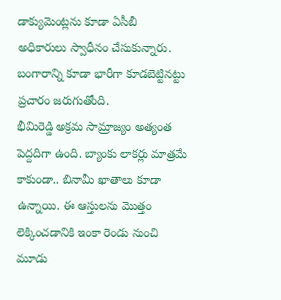డాక్యుమెంట్లను కూడా ఏసీబీ అధికారులు స్వాధీనం చేసుకున్నారు. బంగారాన్ని కూడా భారీగా కూడబెట్టినట్టు ప్రచారం జరుగుతోంది.
భీమిరెడ్డి అక్రమ సామ్రాజ్యం అత్యంత పెద్దదిగా ఉంది. బ్యాంకు లాకర్లు మాత్రమే కాకుండా.. బినామీ ఖాతాలు కూడా ఉన్నాయి. ఈ ఆస్తులను మొత్తం లెక్కించడానికి ఇంకా రెండు నుంచి మూడు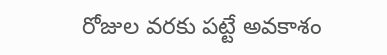రోజుల వరకు పట్టే అవకాశం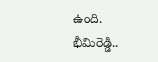ఉంది. భీమిరెడ్డి..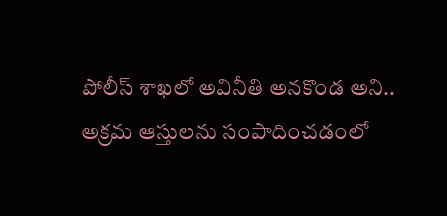పోలీస్ శాఖలో అవినీతి అనకొండ అని.. అక్రమ ఆస్తులను సంపాదించడంలో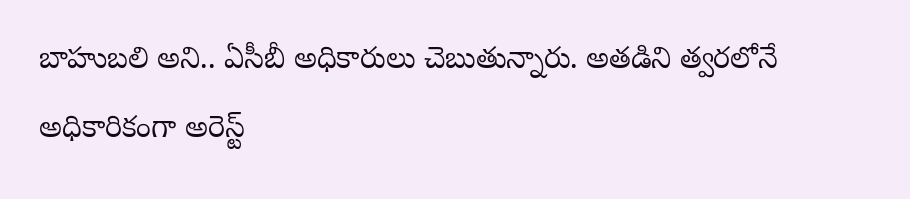బాహుబలి అని.. ఏసీబీ అధికారులు చెబుతున్నారు. అతడిని త్వరలోనే అధికారికంగా అరెస్ట్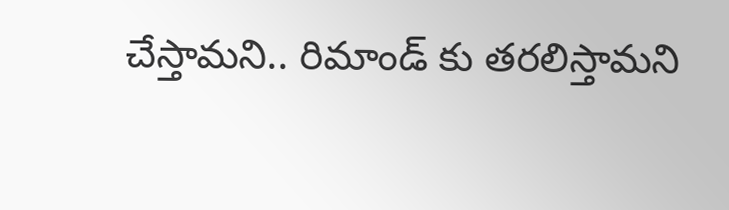చేస్తామని.. రిమాండ్ కు తరలిస్తామని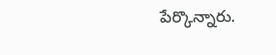పేర్కొన్నారు.